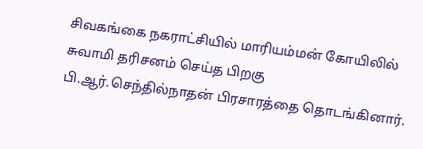சிவகங்கை நகராட்சியில் மாரியம்மன் கோயிலில் சுவாமி தரிசனம் செய்த பிறகு பி.ஆர்.செந்தில்நாதன் பிரசாரத்தை தொடங்கினார்.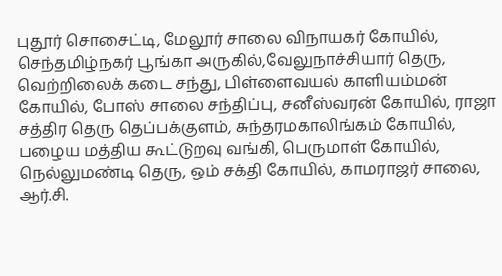புதூர் சொசைட்டி, மேலூர் சாலை விநாயகர் கோயில், செந்தமிழ்நகர் பூங்கா அருகில்,வேலுநாச்சியார் தெரு, வெற்றிலைக் கடை சந்து, பிள்ளைவயல் காளியம்மன் கோயில், போஸ் சாலை சந்திப்பு, சனீஸ்வரன் கோயில், ராஜா சத்திர தெரு தெப்பக்குளம், சுந்தரமகாலிங்கம் கோயில், பழைய மத்திய கூட்டுறவு வங்கி, பெருமாள் கோயில், நெல்லுமண்டி தெரு, ஒம் சக்தி கோயில், காமராஜர் சாலை, ஆர்.சி.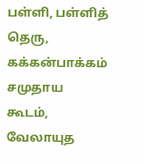பள்ளி, பள்ளித் தெரு, கக்கன்பாக்கம் சமுதாய கூடம், வேலாயுத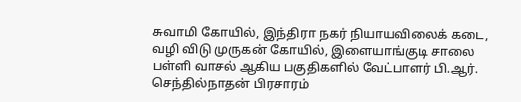சுவாமி கோயில், இந்திரா நகர் நியாயவிலைக் கடை, வழி விடு முருகன் கோயில், இளையாங்குடி சாலை பள்ளி வாசல் ஆகிய பகுதிகளில் வேட்பாளர் பி.ஆர். செந்தில்நாதன் பிரசாரம்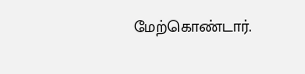மேற்கொண்டார்.